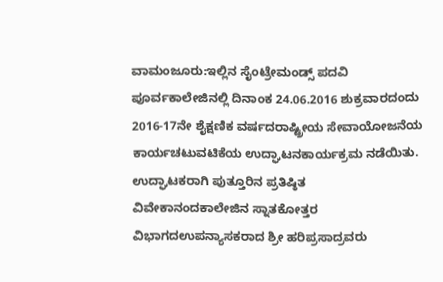ವಾಮಂಜೂರು:ಇಲ್ಲಿನ ಸೈಂಟ್ರೇಮಂಡ್ಸ್ ಪದವಿ ಪೂರ್ವಕಾಲೇಜಿನಲ್ಲಿ ದಿನಾಂಕ 24.06.2016 ಶುಕ್ರವಾರದಂದು 2016-17ನೇ ಶೈಕ್ಷಣಿಕ ವರ್ಷದರಾಷ್ಟ್ರೀಯ ಸೇವಾಯೋಜನೆಯ ಕಾರ್ಯಚಟುವಟಿಕೆಯ ಉದ್ಘಾಟನಕಾರ್ಯಕ್ರಮ ನಡೆಯಿತು.
ಉದ್ಘಾಟಕರಾಗಿ ಪುತ್ತೂರಿನ ಪ್ರತಿಷ್ಠಿತ ವಿವೇಕಾನಂದಕಾಲೇಜಿನ ಸ್ನಾತಕೋತ್ತರ ವಿಭಾಗದಉಪನ್ಯಾಸಕರಾದ ಶ್ರೀ ಹರಿಪ್ರಸಾದ್ರವರು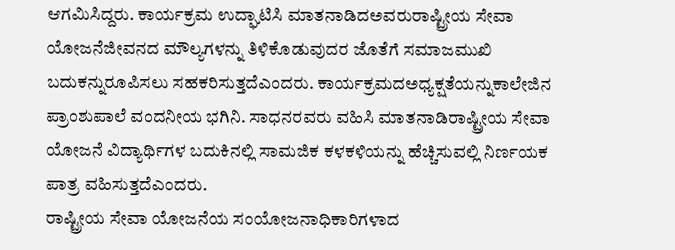ಆಗಮಿಸಿದ್ದರು. ಕಾರ್ಯಕ್ರಮ ಉದ್ಘಾಟಿಸಿ ಮಾತನಾಡಿದಅವರುರಾಷ್ಟ್ರೀಯ ಸೇವಾ ಯೋಜನೆಜೀವನದ ಮೌಲ್ಯಗಳನ್ನು ತಿಳಿಕೊಡುವುದರ ಜೊತೆಗೆ ಸಮಾಜಮುಖಿ ಬದುಕನ್ನುರೂಪಿಸಲು ಸಹಕರಿಸುತ್ತದೆಎಂದರು. ಕಾರ್ಯಕ್ರಮದಅಧ್ಯಕ್ಷತೆಯನ್ನುಕಾಲೇಜಿನ ಪ್ರಾಂಶುಪಾಲೆ ವಂದನೀಯ ಭಗಿನಿ. ಸಾಧನರವರು ವಹಿಸಿ ಮಾತನಾಡಿರಾಷ್ಟ್ರೀಯ ಸೇವಾ ಯೋಜನೆ ವಿದ್ಯಾರ್ಥಿಗಳ ಬದುಕಿನಲ್ಲಿ ಸಾಮಜಿಕ ಕಳಕಳಿಯನ್ನು ಹೆಚ್ಚಿಸುವಲ್ಲಿ ನಿರ್ಣಯಕ ಪಾತ್ರ ವಹಿಸುತ್ತದೆಎಂದರು.
ರಾಷ್ಟ್ರೀಯ ಸೇವಾ ಯೋಜನೆಯ ಸಂಯೋಜನಾಧಿಕಾರಿಗಳಾದ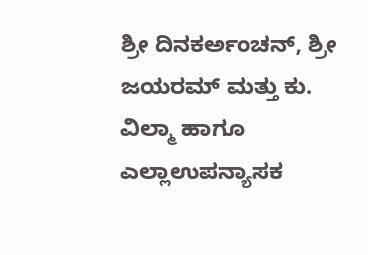ಶ್ರೀ ದಿನಕರ್ಅಂಚನ್, ಶ್ರೀ ಜಯರಮ್ ಮತ್ತು ಕು. ವಿಲ್ಮಾ ಹಾಗೂ ಎಲ್ಲಾಉಪನ್ಯಾಸಕ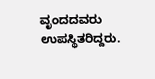ವೃಂದದವರು ಉಪಸ್ಥಿತರಿದ್ದರು.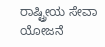ರಾಷ್ಟ್ರೀಯ ಸೇವಾ ಯೋಜನೆ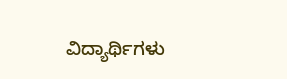ವಿದ್ಯಾರ್ಥಿಗಳು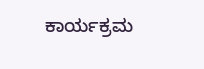ಕಾರ್ಯಕ್ರಮ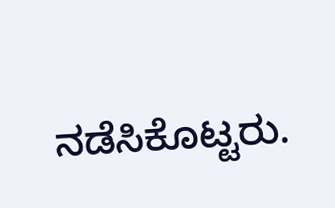ನಡೆಸಿಕೊಟ್ಟರು.